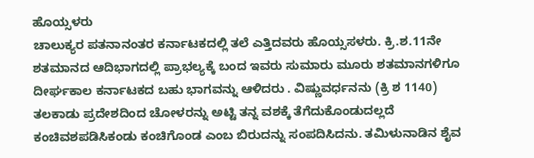ಹೊಯ್ಸಳರು
ಚಾಲುಕ್ಯರ ಪತನಾನಂತರ ಕರ್ನಾಟಕದಲ್ಲಿ ತಲೆ ಎತ್ತಿದವರು ಹೊಯ್ಸಸಳರು. ಕ್ರಿ.ಶ.11ನೇ ಶತಮಾನದ ಆದಿಭಾಗದಲ್ಲಿ ಪ್ರಾಭಲ್ಯಕ್ಕೆ ಬಂದ ಇವರು ಸುಮಾರು ಮೂರು ಶತಮಾನಗಳಿಗೂ ದೀರ್ಘಕಾಲ ಕರ್ನಾಟಕದ ಬಹು ಭಾಗವನ್ನು ಆಳಿದರು . ವಿಷ್ಣುವರ್ಧನನು (ಕ್ರಿ ಶ 1140) ತಲಕಾಡು ಪ್ರದೇಶದಿಂದ ಚೋಳರನ್ನು ಅಟ್ಟಿ ತನ್ನ ವಶಕ್ಕೆ ತೆಗೆದುಕೊಂಡುದಲ್ಲದೆ ಕಂಚಿವಶಪಡಿಸಿಕಂಡು ಕಂಚಿಗೊಂಡ ಎಂಬ ಬಿರುದನ್ನು ಸಂಪದಿಸಿದನು. ತಮಿಳುನಾಡಿನ ಶೈವ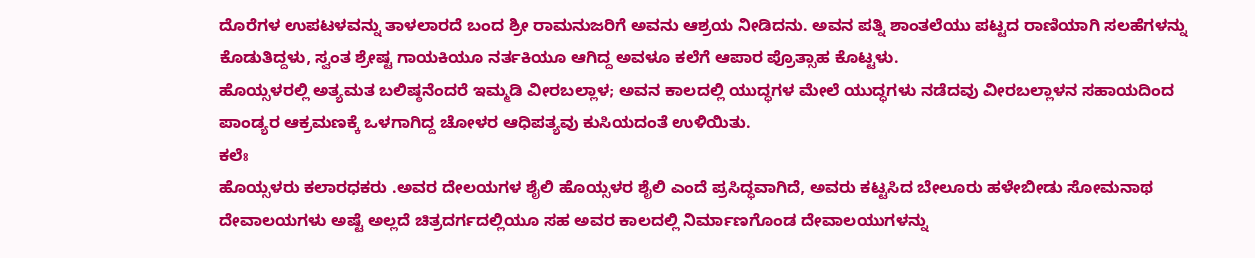ದೊರೆಗಳ ಉಪಟಳವನ್ನು ತಾಳಲಾರದೆ ಬಂದ ಶ್ರೀ ರಾಮನುಜರಿಗೆ ಅವನು ಆಶ್ರಯ ನೀಡಿದನು. ಅವನ ಪತ್ನಿ ಶಾಂತಲೆಯು ಪಟ್ಟದ ರಾಣಿಯಾಗಿ ಸಲಹೆಗಳನ್ನು ಕೊಡುತಿದ್ದಳು, ಸ್ವಂತ ಶ್ರೇಷ್ಟ ಗಾಯಕಿಯೂ ನರ್ತಕಿಯೂ ಆಗಿದ್ದ ಅವಳೂ ಕಲೆಗೆ ಆಪಾರ ಪ್ರೊತ್ಸಾಹ ಕೊಟ್ಟಳು.
ಹೊಯ್ಸಳರಲ್ಲಿ ಅತ್ಯಮತ ಬಲಿಷ್ಠನೆಂದರೆ ಇಮ್ಮಡಿ ವೀರಬಲ್ಲಾಳ; ಅವನ ಕಾಲದಲ್ಲಿ ಯುದ್ಧಗಳ ಮೇಲೆ ಯುದ್ಧಗಳು ನಡೆದವು ವೀರಬಲ್ಲಾಳನ ಸಹಾಯದಿಂದ ಪಾಂಡ್ಯರ ಆಕ್ರಮಣಕ್ಕೆ ಒಳಗಾಗಿದ್ದ ಚೋಳರ ಆಧಿಪತ್ಯವು ಕುಸಿಯದಂತೆ ಉಳಿಯಿತು.
ಕಲೆಃ
ಹೊಯ್ಸಳರು ಕಲಾರಧಕರು .ಅವರ ದೇಲಯಗಳ ಶೈಲಿ ಹೊಯ್ಸಳರ ಶೈಲಿ ಎಂದೆ ಪ್ರಸಿದ್ಧವಾಗಿದೆ, ಅವರು ಕಟ್ಟಸಿದ ಬೇಲೂರು ಹಳೇಬೀಡು ಸೋಮನಾಥ ದೇವಾಲಯಗಳು ಅಷ್ಟೆ ಅಲ್ಲದೆ ಚಿತ್ರದರ್ಗದಲ್ಲಿಯೂ ಸಹ ಅವರ ಕಾಲದಲ್ಲಿ ನಿರ್ಮಾಣಗೊಂಡ ದೇವಾಲಯುಗಳನ್ನು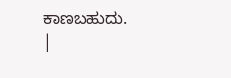ಕಾಣಬಹುದು. |